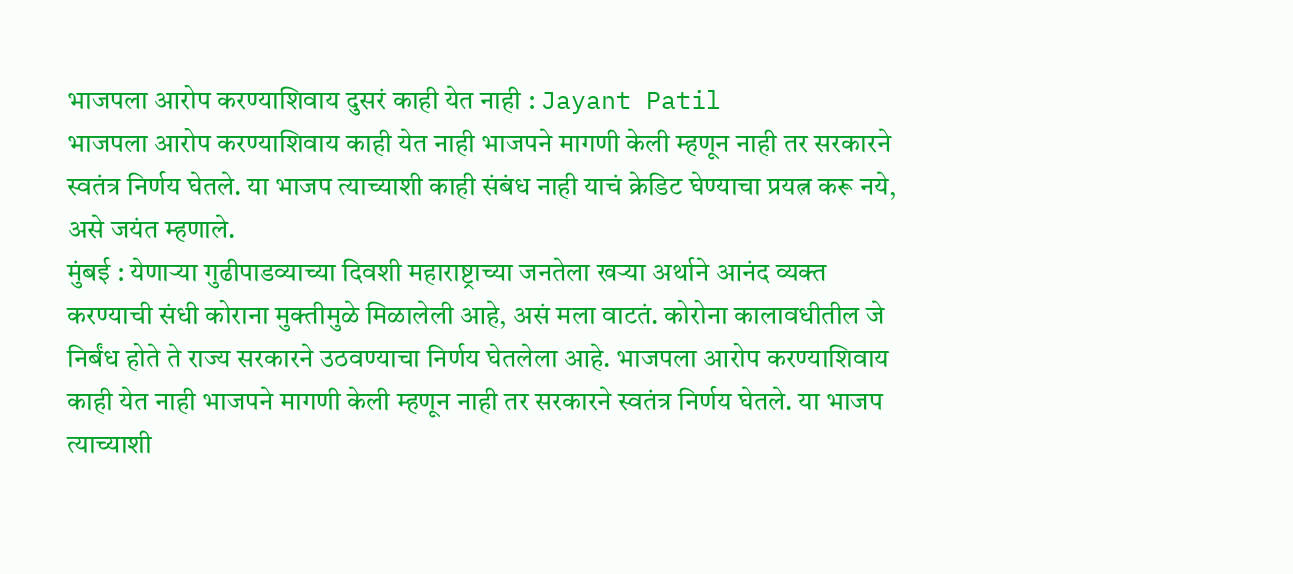भाजपला आरोप करण्याशिवाय दुसरं काही येत नाही : Jayant Patil
भाजपला आरोप करण्याशिवाय काही येत नाही भाजपने मागणी केली म्हणून नाही तर सरकारने स्वतंत्र निर्णय घेतले. या भाजप त्याच्याशी काही संबंध नाही याचं क्रेडिट घेण्याचा प्रयत्न करू नये, असे जयंत म्हणाले.
मुंबई : येणाऱ्या गुढीपाडव्याच्या दिवशी महाराष्ट्राच्या जनतेला खऱ्या अर्थाने आनंद व्यक्त करण्याची संधी कोराना मुक्तीमुळे मिळालेली आहे, असं मला वाटतं. कोरोना कालावधीतील जे निर्बंध होते ते राज्य सरकारने उठवण्याचा निर्णय घेतलेला आहे. भाजपला आरोप करण्याशिवाय काही येत नाही भाजपने मागणी केली म्हणून नाही तर सरकारने स्वतंत्र निर्णय घेतले. या भाजप त्याच्याशी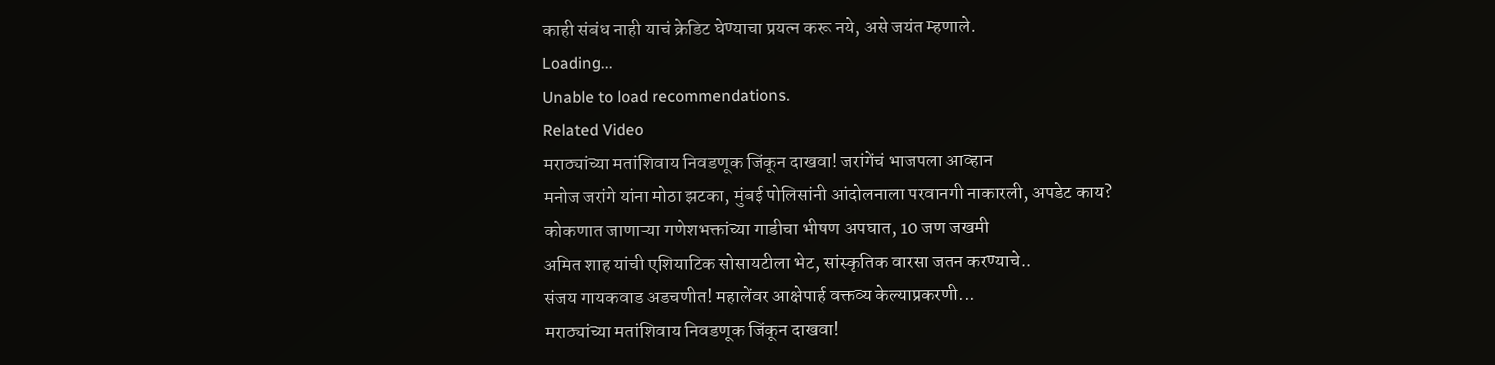काही संबंध नाही याचं क्रेडिट घेण्याचा प्रयत्न करू नये, असे जयंत म्हणाले.
Loading...
Unable to load recommendations.
Related Video
मराठ्यांच्या मतांशिवाय निवडणूक जिंकून दाखवा! जरांगेंचं भाजपला आव्हान
मनोज जरांगे यांना मोठा झटका, मुंबई पोलिसांनी आंदोलनाला परवानगी नाकारली, अपडेट काय?
कोकणात जाणाऱ्या गणेशभक्तांच्या गाडीचा भीषण अपघात, 10 जण जखमी
अमित शाह यांची एशियाटिक सोसायटीला भेट, सांस्कृतिक वारसा जतन करण्याचे..
संजय गायकवाड अडचणीत! महालेंवर आक्षेपार्ह वक्तव्य केल्याप्रकरणी...
मराठ्यांच्या मतांशिवाय निवडणूक जिंकून दाखवा!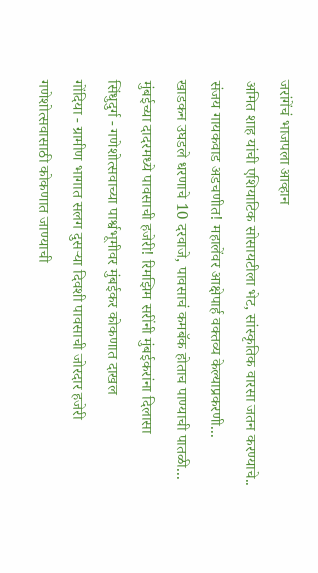जरांगेंचं भाजपला आव्हान
अमित शाह यांची एशियाटिक सोसायटीला भेट, सांस्कृतिक वारसा जतन करण्याचे..
संजय गायकवाड अडचणीत! महालेंवर आक्षेपार्ह वक्तव्य केल्याप्रकरणी...
खाडकन उघडले धरणाचे 10 दरवाजे, पावसाचं कमबॅक होताच पाण्याची पातळी...
मुंबईच्या दादरमध्ये पावसाची हजेरी! रिमझिम सरींनी मुंबईकरांना दिलासा
सिंधुदुर्ग - गणेशोत्सवाच्या पार्श्वभूमीवर मुंबईकर कोकणात दाखल
गोंदिया - ग्रामीण भागात सलग दुसऱ्या दिवशी पावसाची जोरदार हजेरी
गणेशोत्सवासाठी कोकणात जाण्याची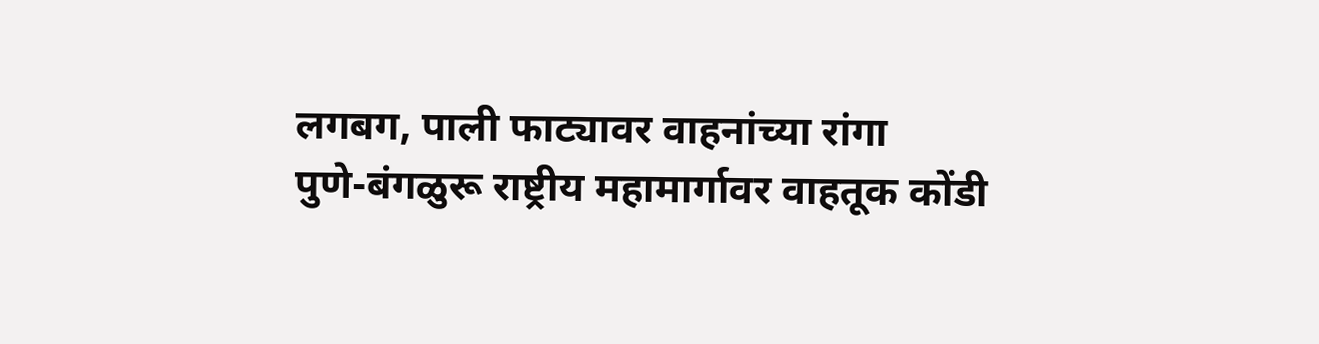लगबग, पाली फाट्यावर वाहनांच्या रांगा
पुणे-बंगळुरू राष्ट्रीय महामार्गावर वाहतूक कोंडी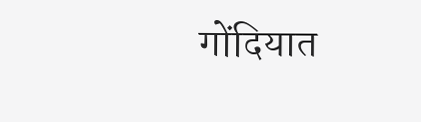गोंदियात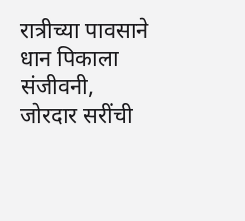रात्रीच्या पावसाने धान पिकाला संजीवनी, जोरदार सरींची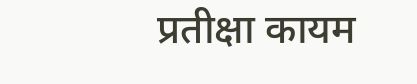प्रतीक्षा कायम